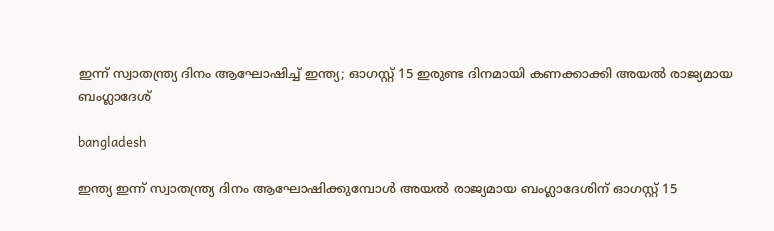ഇന്ന് സ്വാതന്ത്ര്യ ദിനം ആഘോഷിച്ച് ഇന്ത്യ; ഓഗസ്റ്റ് 15 ഇരുണ്ട ദിനമായി കണക്കാക്കി അയല്‍ രാജ്യമായ ബംഗ്ലാദേശ്

bangladesh

ഇന്ത്യ ഇന്ന് സ്വാതന്ത്ര്യ ദിനം ആഘോഷിക്കുമ്പോള്‍ അയല്‍ രാജ്യമായ ബംഗ്ലാദേശിന് ഓഗസ്റ്റ് 15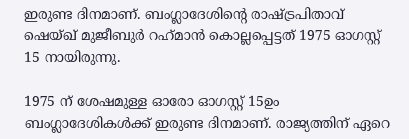ഇരുണ്ട ദിനമാണ്. ബംഗ്ലാദേശിന്റെ രാഷ്ട്രപിതാവ് ഷെയ്ഖ് മുജീബുര്‍ റഹ്‌മാന്‍ കൊല്ലപ്പെട്ടത് 1975 ഓഗസ്റ്റ് 15 നായിരുന്നു.

1975 ന് ശേഷമുള്ള ഓരോ ഓഗസ്റ്റ് 15ഉം ബംഗ്ലാദേശികള്‍ക്ക് ഇരുണ്ട ദിനമാണ്. രാജ്യത്തിന് ഏറെ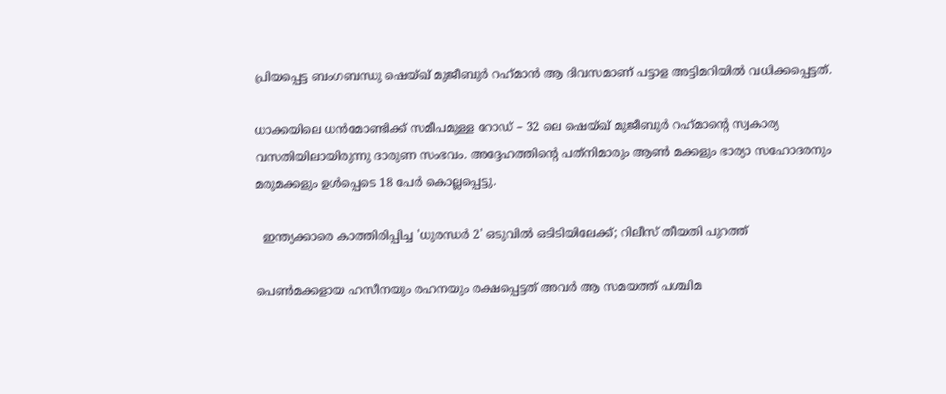പ്രിയപ്പെട്ട ബംഗബന്ധു ഷെയ്ഖ് മുജീബുര്‍ റഹ്‌മാന്‍ ആ ദിവസമാണ് പട്ടാള അട്ടിമറിയില്‍ വധിക്കപ്പെട്ടത്.

ധാക്കയിലെ ധന്‍മോണ്ടിക്ക് സമീപമുള്ള റോഡ് – 32 ലെ ഷെയ്ഖ് മുജീബുര്‍ റഹ്‌മാന്റെ സ്വകാര്യ വസതിയിലായിരുന്നു ദാരുണ സംഭവം. അദ്ദേഹത്തിന്റെ പത്‌നിമാരും ആണ്‍ മക്കളും ഭാര്യാ സഹോദരനും മരുമക്കളും ഉള്‍പ്പെടെ 18 പേര്‍ കൊല്ലപ്പെട്ടു.

  ഇന്ത്യക്കാരെ കാത്തിരിപ്പിച്ച 'ധുരന്ധർ 2' ഒടുവിൽ ഒടിടിയിലേക്ക്; റിലീസ് തീയതി പുറത്ത്

പെണ്‍മക്കളായ ഹസീനയും രഹനയും രക്ഷപ്പെട്ടത് അവര്‍ ആ സമയത്ത് പശ്ചിമ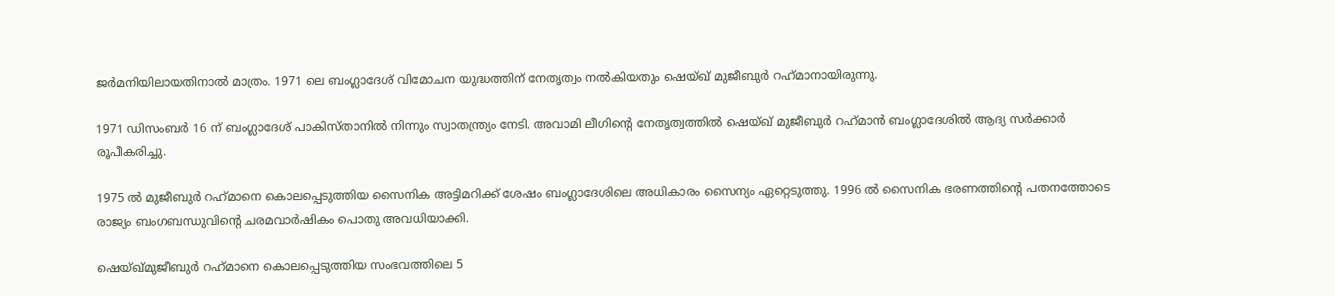ജര്‍മനിയിലായതിനാല്‍ മാത്രം. 1971 ലെ ബംഗ്ലാദേശ് വിമോചന യുദ്ധത്തിന് നേതൃത്വം നല്‍കിയതും ഷെയ്ഖ് മുജീബുര്‍ റഹ്‌മാനായിരുന്നു.

1971 ഡിസംബര്‍ 16 ന് ബംഗ്ലാദേശ് പാകിസ്താനില്‍ നിന്നും സ്വാതന്ത്ര്യം നേടി. അവാമി ലീഗിന്റെ നേതൃത്വത്തില്‍ ഷെയ്ഖ് മുജീബുര്‍ റഹ്‌മാന്‍ ബംഗ്ലാദേശില്‍ ആദ്യ സര്‍ക്കാര്‍ രൂപീകരിച്ചു.

1975 ല്‍ മുജീബുര്‍ റഹ്‌മാനെ കൊലപ്പെടുത്തിയ സൈനിക അട്ടിമറിക്ക് ശേഷം ബംഗ്ലാദേശിലെ അധികാരം സൈന്യം ഏറ്റെടുത്തു. 1996 ല്‍ സൈനിക ഭരണത്തിന്റെ പതനത്തോടെ രാജ്യം ബംഗബന്ധുവിന്റെ ചരമവാര്‍ഷികം പൊതു അവധിയാക്കി.

ഷെയ്ഖ്മുജീബുര്‍ റഹ്‌മാനെ കൊലപ്പെടുത്തിയ സംഭവത്തിലെ 5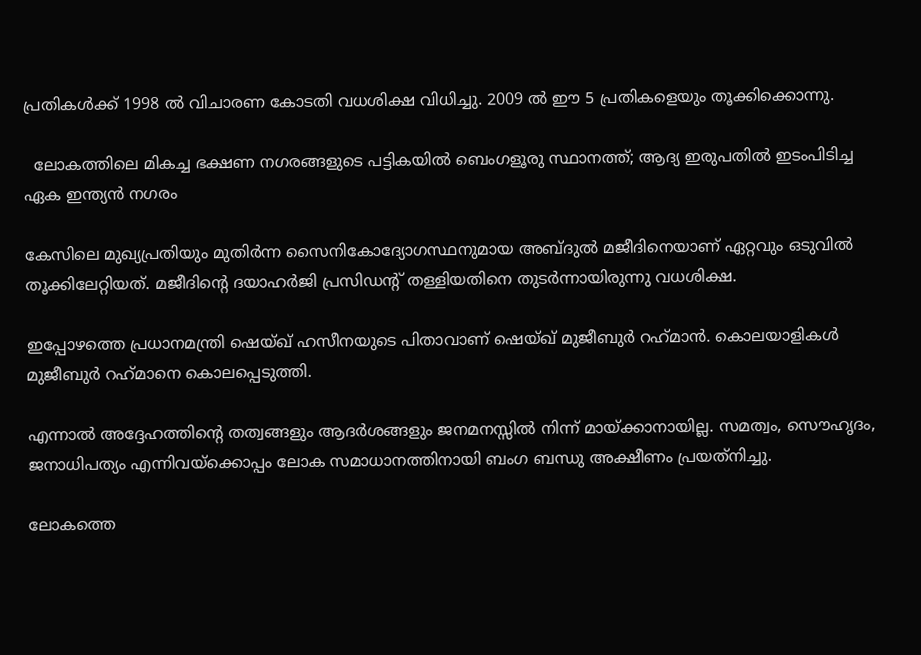പ്രതികള്‍ക്ക് 1998 ല്‍ വിചാരണ കോടതി വധശിക്ഷ വിധിച്ചു. 2009 ല്‍ ഈ 5 പ്രതികളെയും തൂക്കിക്കൊന്നു.

  ലോകത്തിലെ മികച്ച ഭക്ഷണ നഗരങ്ങളുടെ പട്ടികയിൽ ബെംഗളൂരു സ്ഥാനത്ത്; ആദ്യ ഇരുപതിൽ ഇടംപിടിച്ച ഏക ഇന്ത്യൻ നഗരം

കേസിലെ മുഖ്യപ്രതിയും മുതിര്‍ന്ന സൈനികോദ്യോഗസ്ഥനുമായ അബ്ദുല്‍ മജീദിനെയാണ് ഏറ്റവും ഒടുവില്‍ തൂക്കിലേറ്റിയത്. മജീദിന്റെ ദയാഹര്‍ജി പ്രസിഡന്റ് തള്ളിയതിനെ തുടര്‍ന്നായിരുന്നു വധശിക്ഷ.

ഇപ്പോഴത്തെ പ്രധാനമന്ത്രി ഷെയ്ഖ് ഹസീനയുടെ പിതാവാണ് ഷെയ്ഖ് മുജീബുര്‍ റഹ്‌മാന്‍. കൊലയാളികള്‍ മുജീബുര്‍ റഹ്‌മാനെ കൊലപ്പെടുത്തി.

എന്നാല്‍ അദ്ദേഹത്തിന്റെ തത്വങ്ങളും ആദര്‍ശങ്ങളും ജനമനസ്സില്‍ നിന്ന് മായ്ക്കാനായില്ല. സമത്വം, സൌഹൃദം, ജനാധിപത്യം എന്നിവയ്ക്കൊപ്പം ലോക സമാധാനത്തിനായി ബംഗ ബന്ധു അക്ഷീണം പ്രയത്‌നിച്ചു.

ലോകത്തെ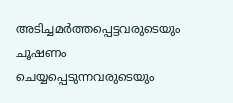അടിച്ചമര്‍ത്തപ്പെട്ടവരുടെയും ചൂഷണം ചെയ്യപ്പെടുന്നവരുടെയും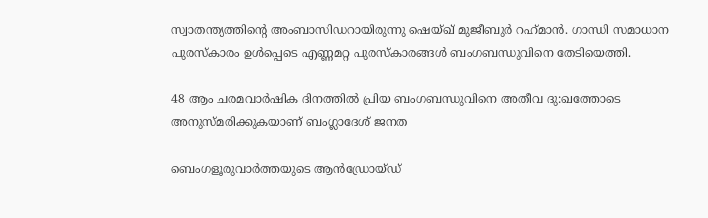സ്വാതന്ത്യത്തിന്റെ അംബാസിഡറായിരുന്നു ഷെയ്ഖ് മുജീബുര്‍ റഹ്‌മാന്‍. ഗാന്ധി സമാധാന പുരസ്‌കാരം ഉള്‍പ്പെടെ എണ്ണമറ്റ പുരസ്‌കാരങ്ങള്‍ ബംഗബന്ധുവിനെ തേടിയെത്തി.

48 ആം ചരമവാര്‍ഷിക ദിനത്തില്‍ പ്രിയ ബംഗബന്ധുവിനെ അതീവ ദു:ഖത്തോടെ അനുസ്മരിക്കുകയാണ് ബംഗ്ലാദേശ് ജനത

ബെംഗളൂരുവാർത്തയുടെ ആൻഡ്രോയ്ഡ്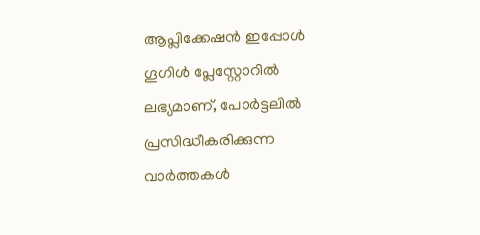ആപ്ലിക്കേഷൻ ഇപ്പോൾ ഗൂഗിൾ പ്ലേസ്റ്റോറിൽ ലഭ്യമാണ്, പോർട്ടലിൽ പ്രസിദ്ധീകരിക്കുന്ന വാർത്തകൾ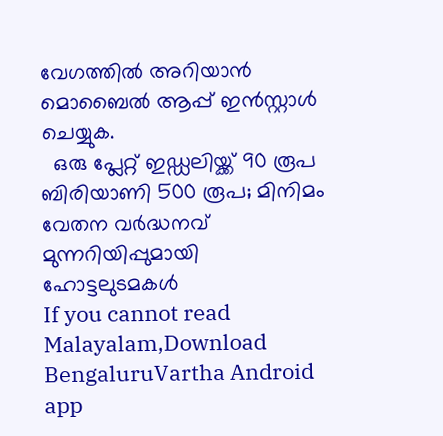വേഗത്തിൽ അറിയാൻ മൊബൈൽ ആപ്പ് ഇൻസ്റ്റാൾ ചെയ്യുക.
  ഒരു പ്ലേറ്റ് ഇഡ്ഡലിയ്ക്ക് 90 രൂപ ബിരിയാണി 500 രൂപ; മിനിമം വേതന വർദ്ധനവ് മുന്നറിയിപ്പുമായി ഹോട്ടലുടമകൾ
If you cannot read Malayalam,Download BengaluruVartha Android app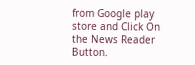from Google play store and Click On the News Reader Button.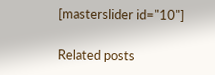[masterslider id="10"]

Related posts